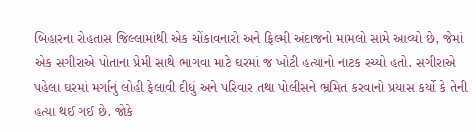બિહારના રોહતાસ જિલ્લામાંથી એક ચોંકાવનારો અને ફિલ્મી અંદાજનો મામલો સામે આવ્યો છે, જેમાં એક સગીરાએ પોતાના પ્રેમી સાથે ભાગવા માટે ઘરમાં જ ખોટી હત્યાનો નાટક રચ્યો હતો. સગીરાએ પહેલા ઘરમાં મર્ગાનું લોહી ફેલાવી દીધું અને પરિવાર તથા પોલીસને ભ્રમિત કરવાનો પ્રયાસ કર્યો કે તેની હત્યા થઈ ગઈ છે. જોકે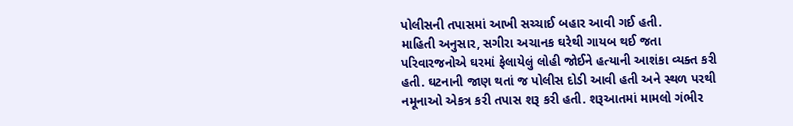પોલીસની તપાસમાં આખી સચ્ચાઈ બહાર આવી ગઈ હતી.
માહિતી અનુસાર, સગીરા અચાનક ઘરેથી ગાયબ થઈ જતા પરિવારજનોએ ઘરમાં ફેલાયેલું લોહી જોઈને હત્યાની આશંકા વ્યક્ત કરી હતી. ઘટનાની જાણ થતાં જ પોલીસ દોડી આવી હતી અને સ્થળ પરથી નમૂનાઓ એકત્ર કરી તપાસ શરૂ કરી હતી. શરૂઆતમાં મામલો ગંભીર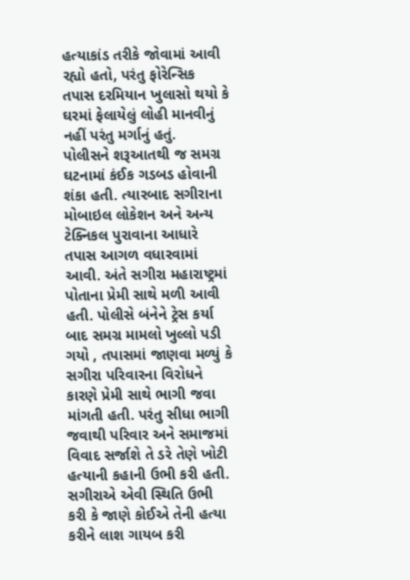હત્યાકાંડ તરીકે જોવામાં આવી રહ્યો હતો, પરંતુ ફોરેન્સિક તપાસ દરમિયાન ખુલાસો થયો કે ઘરમાં ફેલાયેલું લોહી માનવીનું નહીં પરંતુ મર્ગાનું હતું.
પોલીસને શરૂઆતથી જ સમગ્ર ઘટનામાં કંઈક ગડબડ હોવાની શંકા હતી. ત્યારબાદ સગીરાના મોબાઇલ લોકેશન અને અન્ય ટેક્નિકલ પુરાવાના આધારે તપાસ આગળ વધારવામાં આવી. અંતે સગીરા મહારાષ્ટ્રમાં પોતાના પ્રેમી સાથે મળી આવી હતી. પોલીસે બંનેને ટ્રેસ કર્યા બાદ સમગ્ર મામલો ખુલ્લો પડી ગયો , તપાસમાં જાણવા મળ્યું કે સગીરા પરિવારના વિરોધને કારણે પ્રેમી સાથે ભાગી જવા માંગતી હતી. પરંતુ સીધા ભાગી જવાથી પરિવાર અને સમાજમાં વિવાદ સર્જાશે તે ડરે તેણે ખોટી હત્યાની કહાની ઉભી કરી હતી. સગીરાએ એવી સ્થિતિ ઉભી કરી કે જાણે કોઈએ તેની હત્યા કરીને લાશ ગાયબ કરી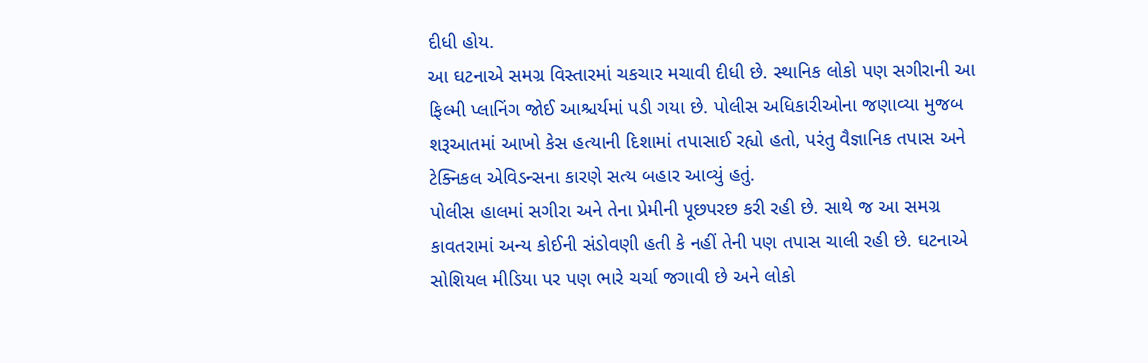દીધી હોય.
આ ઘટનાએ સમગ્ર વિસ્તારમાં ચકચાર મચાવી દીધી છે. સ્થાનિક લોકો પણ સગીરાની આ ફિલ્મી પ્લાનિંગ જોઈ આશ્ચર્યમાં પડી ગયા છે. પોલીસ અધિકારીઓના જણાવ્યા મુજબ શરૂઆતમાં આખો કેસ હત્યાની દિશામાં તપાસાઈ રહ્યો હતો, પરંતુ વૈજ્ઞાનિક તપાસ અને ટેક્નિકલ એવિડન્સના કારણે સત્ય બહાર આવ્યું હતું.
પોલીસ હાલમાં સગીરા અને તેના પ્રેમીની પૂછપરછ કરી રહી છે. સાથે જ આ સમગ્ર કાવતરામાં અન્ય કોઈની સંડોવણી હતી કે નહીં તેની પણ તપાસ ચાલી રહી છે. ઘટનાએ સોશિયલ મીડિયા પર પણ ભારે ચર્ચા જગાવી છે અને લોકો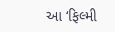આ ‘ફિલ્મી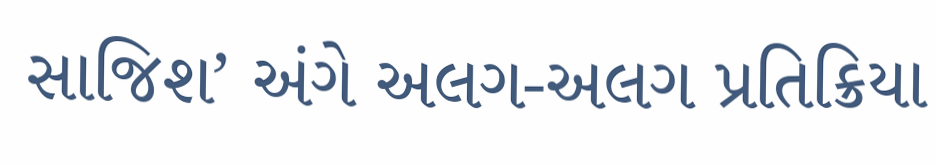સાજિશ’ અંગે અલગ-અલગ પ્રતિક્રિયા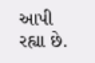આપી રહ્યા છે.